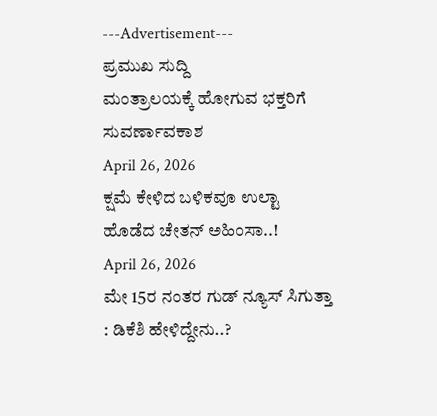---Advertisement---
ಪ್ರಮುಖ ಸುದ್ದಿ
ಮಂತ್ರಾಲಯಕ್ಕೆ ಹೋಗುವ ಭಕ್ತರಿಗೆ ಸುವರ್ಣಾವಕಾಶ
April 26, 2026
ಕ್ಷಮೆ ಕೇಳಿದ ಬಳಿಕವೂ ಉಲ್ಟಾ ಹೊಡೆದ ಚೇತನ್ ಅಹಿಂಸಾ..!
April 26, 2026
ಮೇ 15ರ ನಂತರ ಗುಡ್ ನ್ಯೂಸ್ ಸಿಗುತ್ತಾ : ಡಿಕೆಶಿ ಹೇಳಿದ್ದೇನು..?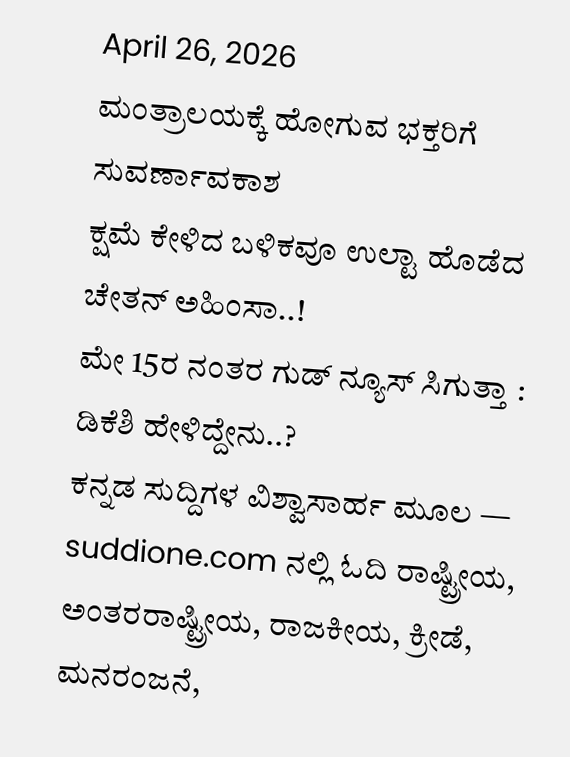April 26, 2026
ಮಂತ್ರಾಲಯಕ್ಕೆ ಹೋಗುವ ಭಕ್ತರಿಗೆ ಸುವರ್ಣಾವಕಾಶ
ಕ್ಷಮೆ ಕೇಳಿದ ಬಳಿಕವೂ ಉಲ್ಟಾ ಹೊಡೆದ ಚೇತನ್ ಅಹಿಂಸಾ..!
ಮೇ 15ರ ನಂತರ ಗುಡ್ ನ್ಯೂಸ್ ಸಿಗುತ್ತಾ : ಡಿಕೆಶಿ ಹೇಳಿದ್ದೇನು..?
ಕನ್ನಡ ಸುದ್ದಿಗಳ ವಿಶ್ವಾಸಾರ್ಹ ಮೂಲ — suddione.com ನಲ್ಲಿ ಓದಿ ರಾಷ್ಟ್ರೀಯ, ಅಂತರರಾಷ್ಟ್ರೀಯ, ರಾಜಕೀಯ, ಕ್ರೀಡೆ, ಮನರಂಜನೆ,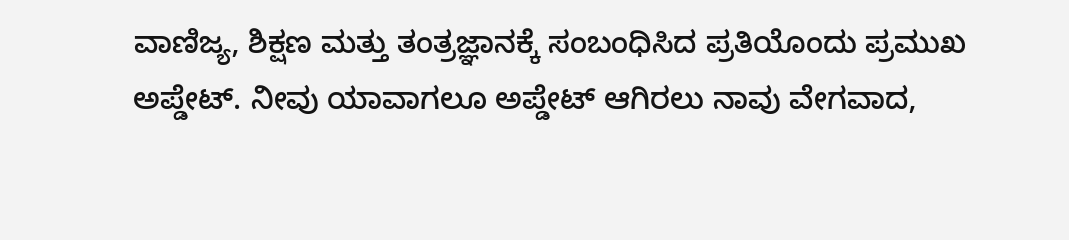ವಾಣಿಜ್ಯ, ಶಿಕ್ಷಣ ಮತ್ತು ತಂತ್ರಜ್ಞಾನಕ್ಕೆ ಸಂಬಂಧಿಸಿದ ಪ್ರತಿಯೊಂದು ಪ್ರಮುಖ ಅಪ್ಡೇಟ್. ನೀವು ಯಾವಾಗಲೂ ಅಪ್ಡೇಟ್ ಆಗಿರಲು ನಾವು ವೇಗವಾದ,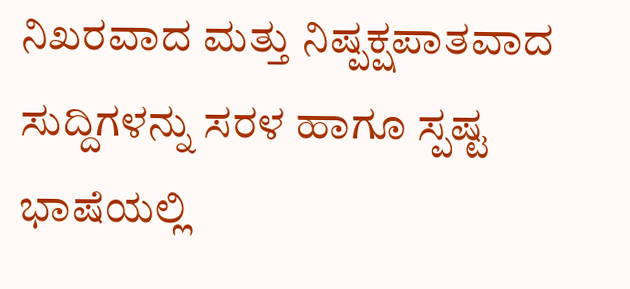ನಿಖರವಾದ ಮತ್ತು ನಿಷ್ಪಕ್ಷಪಾತವಾದ ಸುದ್ದಿಗಳನ್ನು ಸರಳ ಹಾಗೂ ಸ್ಪಷ್ಟ ಭಾಷೆಯಲ್ಲಿ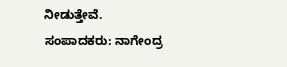ನೀಡುತ್ತೇವೆ.
ಸಂಪಾದಕರು: ನಾಗೇಂದ್ರ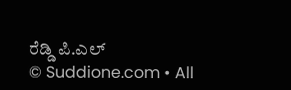ರೆಡ್ಡಿ ಪಿ.ಎಲ್
© Suddione.com • All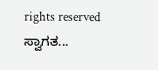rights reserved
ಸ್ವಾಗತ...